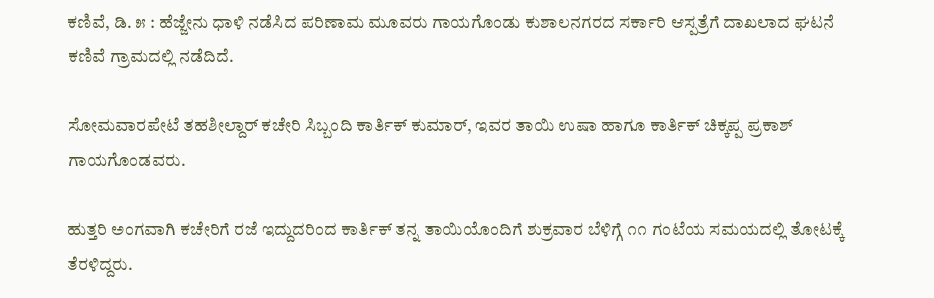ಕಣಿವೆ, ಡಿ. ೫ : ಹೆಜ್ಜೇನು ಧಾಳಿ ನಡೆಸಿದ ಪರಿಣಾಮ ಮೂವರು ಗಾಯಗೊಂಡು ಕುಶಾಲನಗರದ ಸರ್ಕಾರಿ ಆಸ್ಪತ್ರೆಗೆ ದಾಖಲಾದ ಘಟನೆ ಕಣಿವೆ ಗ್ರಾಮದಲ್ಲಿ ನಡೆದಿದೆ.

ಸೋಮವಾರಪೇಟೆ ತಹಶೀಲ್ದಾರ್ ಕಚೇರಿ ಸಿಬ್ಬಂದಿ ಕಾರ್ತಿಕ್ ಕುಮಾರ್, ಇವರ ತಾಯಿ ಉಷಾ ಹಾಗೂ ಕಾರ್ತಿಕ್ ಚಿಕ್ಕಪ್ಪ ಪ್ರಕಾಶ್ ಗಾಯಗೊಂಡವರು.

ಹುತ್ತರಿ ಅಂಗವಾಗಿ ಕಚೇರಿಗೆ ರಜೆ ಇದ್ದುದರಿಂದ ಕಾರ್ತಿಕ್ ತನ್ನ ತಾಯಿಯೊಂದಿಗೆ ಶುಕ್ರವಾರ ಬೆಳಿಗ್ಗೆ ೧೧ ಗಂಟೆಯ ಸಮಯದಲ್ಲಿ ತೋಟಕ್ಕೆ ತೆರಳಿದ್ದರು.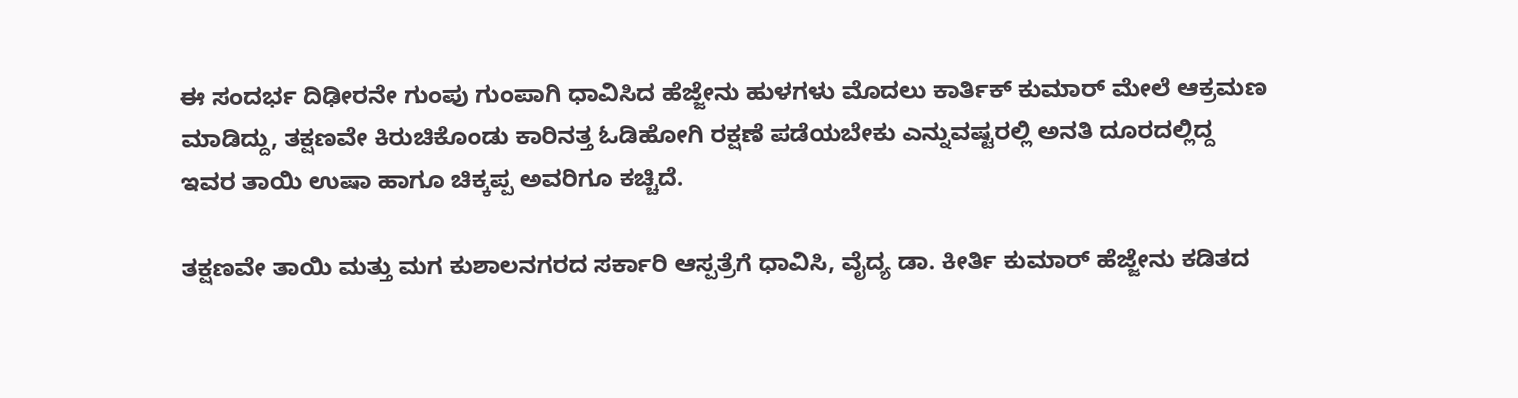ಈ ಸಂದರ್ಭ ದಿಢೀರನೇ ಗುಂಪು ಗುಂಪಾಗಿ ಧಾವಿಸಿದ ಹೆಜ್ಜೇನು ಹುಳಗಳು ಮೊದಲು ಕಾರ್ತಿಕ್ ಕುಮಾರ್ ಮೇಲೆ ಆಕ್ರಮಣ ಮಾಡಿದ್ದು, ತಕ್ಷಣವೇ ಕಿರುಚಿಕೊಂಡು ಕಾರಿನತ್ತ ಓಡಿಹೋಗಿ ರಕ್ಷಣೆ ಪಡೆಯಬೇಕು ಎನ್ನುವಷ್ಟರಲ್ಲಿ ಅನತಿ ದೂರದಲ್ಲಿದ್ದ ಇವರ ತಾಯಿ ಉಷಾ ಹಾಗೂ ಚಿಕ್ಕಪ್ಪ ಅವರಿಗೂ ಕಚ್ಚಿದೆ.

ತಕ್ಷಣವೇ ತಾಯಿ ಮತ್ತು ಮಗ ಕುಶಾಲನಗರದ ಸರ್ಕಾರಿ ಆಸ್ಪತ್ರೆಗೆ ಧಾವಿಸಿ, ವೈದ್ಯ ಡಾ. ಕೀರ್ತಿ ಕುಮಾರ್ ಹೆಜ್ಜೇನು ಕಡಿತದ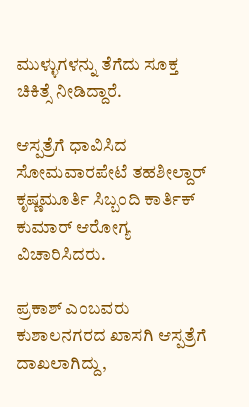ಮುಳ್ಳುಗಳನ್ನು ತೆಗೆದು ಸೂಕ್ತ ಚಿಕಿತ್ಸೆ ನೀಡಿದ್ದಾರೆ.

ಆಸ್ಪತ್ರೆಗೆ ಧಾವಿಸಿದ ಸೋಮವಾರಪೇಟೆ ತಹಶೀಲ್ದಾರ್ ಕೃಷ್ಣಮೂರ್ತಿ ಸಿಬ್ಬಂದಿ ಕಾರ್ತಿಕ್ ಕುಮಾರ್ ಆರೋಗ್ಯ ವಿಚಾರಿಸಿದರು.

ಪ್ರಕಾಶ್ ಎಂಬವರು ಕುಶಾಲನಗರದ ಖಾಸಗಿ ಆಸ್ಪತ್ರೆಗೆ ದಾಖಲಾಗಿದ್ದು,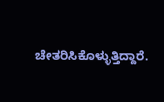ಚೇತರಿಸಿಕೊಳ್ಳುತ್ತಿದ್ದಾರೆ.